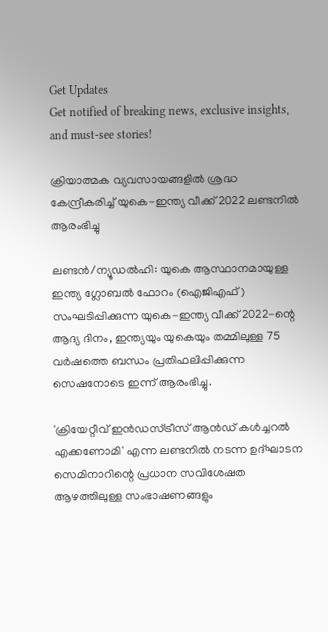Get Updates
Get notified of breaking news, exclusive insights, and must-see stories!

ക്രിയാത്മക വ്യവസായങ്ങളില്‍ ശ്രദ്ധ കേന്ദ്രീകരിച്ച് യുകെ-ഇന്ത്യ വീക്ക് 2022 ലണ്ടനില്‍ ആരംഭിച്ചു

ലണ്ടന്‍/ന്യൂഡല്‍ഹി: യുകെ ആസ്ഥാനമായുള്ള ഇന്ത്യ ഗ്ലോബല്‍ ഫോറം (ഐജിഎഫ്) സംഘടിപ്പിക്കുന്ന യുകെ-ഇന്ത്യ വീക്ക് 2022-ന്റെ ആദ്യ ദിനം, ഇന്ത്യയും യുകെയും തമ്മിലുള്ള 75 വര്‍ഷത്തെ ബന്ധം പ്രതിഫലിപ്പിക്കുന്ന സെഷനോടെ ഇന്ന് ആരംഭിച്ചു.

'ക്രിയേറ്റീവ് ഇന്‍ഡസ്ട്രീസ് ആന്‍ഡ് കള്‍ച്ചറല്‍ എക്കണോമി' എന്ന ലണ്ടനില്‍ നടന്ന ഉദ്ഘാടന സെമിനാറിന്റെ പ്രധാന സവിശേഷത ആഴത്തിലുള്ള സംഭാഷണങ്ങളും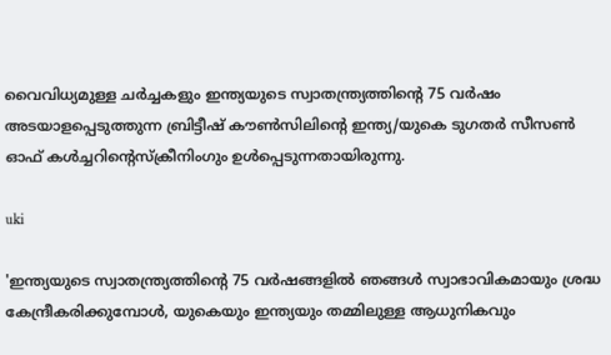വൈവിധ്യമുള്ള ചര്‍ച്ചകളും ഇന്ത്യയുടെ സ്വാതന്ത്ര്യത്തിന്റെ 75 വര്‍ഷം അടയാളപ്പെടുത്തുന്ന ബ്രിട്ടീഷ് കൗണ്‍സിലിന്റെ ഇന്ത്യ/യുകെ ടുഗതര്‍ സീസണ്‍ ഓഫ് കള്‍ച്ചറിന്റെസ്‌ക്രീനിംഗും ഉള്‍പ്പെടുന്നതായിരുന്നു.

uki

'ഇന്ത്യയുടെ സ്വാതന്ത്ര്യത്തിന്റെ 75 വര്‍ഷങ്ങളില്‍ ഞങ്ങള്‍ സ്വാഭാവികമായും ശ്രദ്ധ കേന്ദ്രീകരിക്കുമ്പോള്‍, യുകെയും ഇന്ത്യയും തമ്മിലുള്ള ആധുനികവും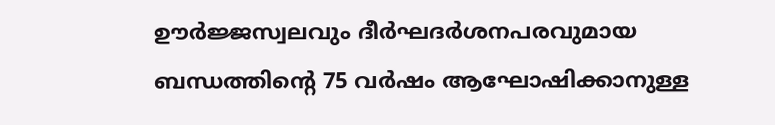ഊര്‍ജ്ജസ്വലവും ദീര്‍ഘദര്‍ശനപരവുമായ ബന്ധത്തിന്റെ 75 വര്‍ഷം ആഘോഷിക്കാനുള്ള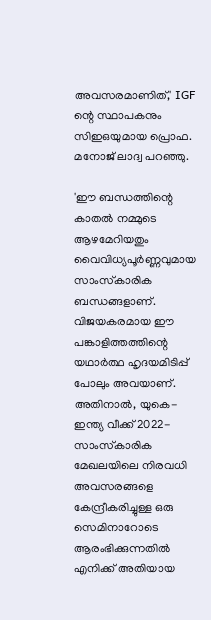അവസരമാണിത്,' IGF ന്റെ സ്ഥാപകനും സിഇഒയുമായ പ്രൊഫ. മനോജ് ലാദ്വ പറഞ്ഞു.

'ഈ ബന്ധത്തിന്റെ കാതല്‍ നമ്മുടെ ആഴമേറിയതും വൈവിധ്യപൂര്‍ണ്ണവുമായ സാംസ്‌കാരിക ബന്ധങ്ങളാണ്. വിജയകരമായ ഈ പങ്കാളിത്തത്തിന്റെ യഥാര്‍ത്ഥ ഹൃദയമിടിപ്പ് പോലും അവയാണ്. അതിനാല്‍, യുകെ-ഇന്ത്യ വീക്ക് 2022- സാംസ്‌കാരിക മേഖലയിലെ നിരവധി അവസരങ്ങളെ കേന്ദ്രീകരിച്ചുള്ള ഒരു സെമിനാറോടെ ആരംഭിക്കുന്നതില്‍ എനിക്ക് അതിയായ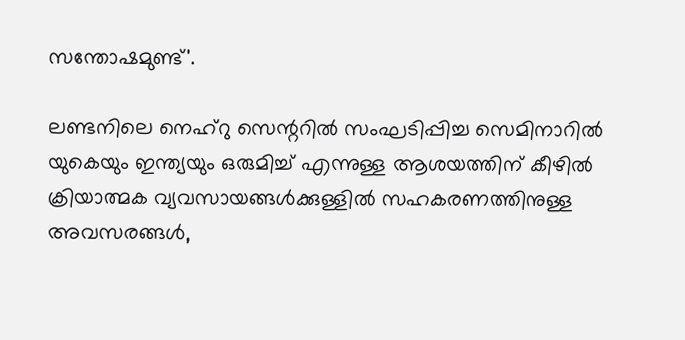സന്തോഷമുണ്ട്'.

ലണ്ടനിലെ നെഹ്റു സെന്ററില്‍ സംഘടിപ്പിച്ച സെമിനാറില്‍ യുകെയും ഇന്ത്യയും ഒരുമിച്ച് എന്നുള്ള ആശയത്തിന് കീഴില്‍ ക്രിയാത്മക വ്യവസായങ്ങള്‍ക്കുള്ളില്‍ സഹകരണത്തിനുള്ള അവസരങ്ങള്‍,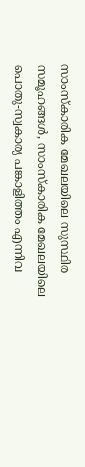സാംസ്‌കാരിക മേഖലയിലെ സുസ്ഥിര സമൂഹങ്ങള്‍, സാംസ്‌കാരിക മേഖലയിലെ പൊതു-സ്വകാര്യ പങ്കാളിത്തം എന്നിവ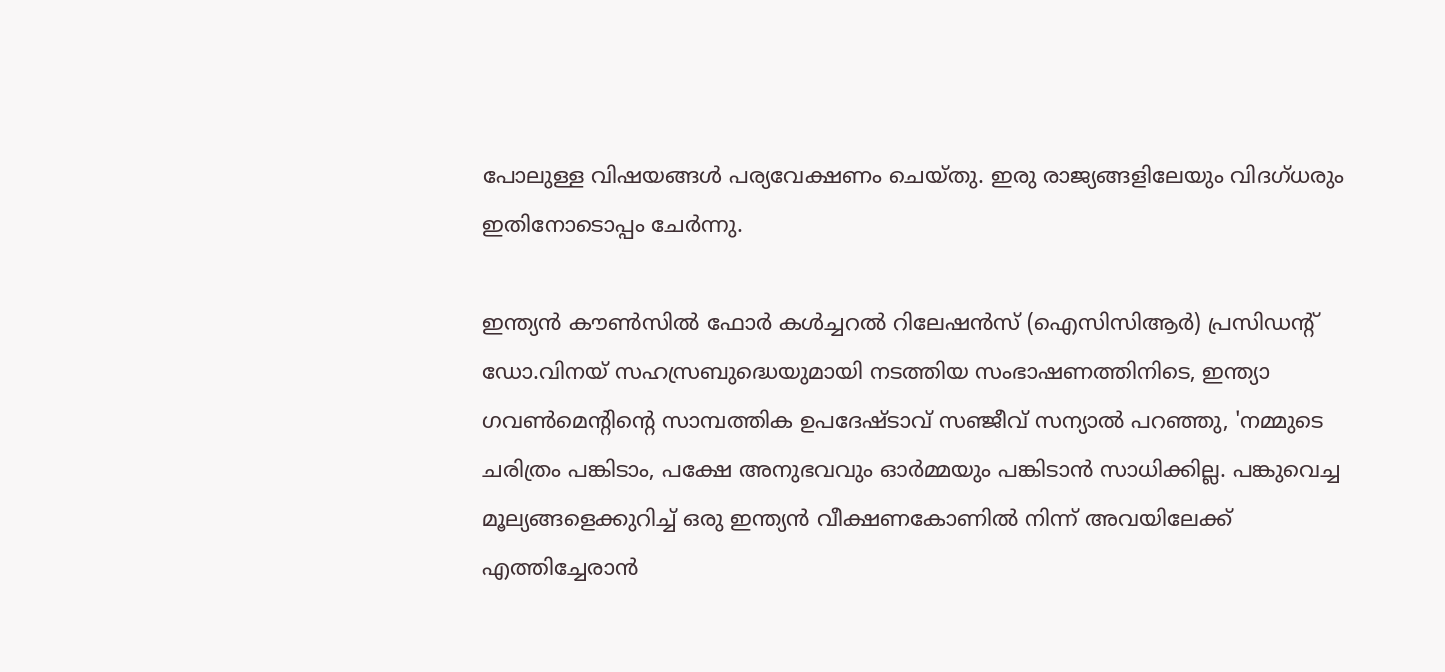പോലുള്ള വിഷയങ്ങള്‍ പര്യവേക്ഷണം ചെയ്തു. ഇരു രാജ്യങ്ങളിലേയും വിദഗ്ധരും ഇതിനോടൊപ്പം ചേര്‍ന്നു.

ഇന്ത്യന്‍ കൗണ്‍സില്‍ ഫോര്‍ കള്‍ച്ചറല്‍ റിലേഷന്‍സ് (ഐസിസിആര്‍) പ്രസിഡന്റ് ഡോ.വിനയ് സഹസ്രബുദ്ധെയുമായി നടത്തിയ സംഭാഷണത്തിനിടെ, ഇന്ത്യാ ഗവണ്‍മെന്റിന്റെ സാമ്പത്തിക ഉപദേഷ്ടാവ് സഞ്ജീവ് സന്യാല്‍ പറഞ്ഞു, 'നമ്മുടെ ചരിത്രം പങ്കിടാം, പക്ഷേ അനുഭവവും ഓര്‍മ്മയും പങ്കിടാന്‍ സാധിക്കില്ല. പങ്കുവെച്ച മൂല്യങ്ങളെക്കുറിച്ച് ഒരു ഇന്ത്യന്‍ വീക്ഷണകോണില്‍ നിന്ന് അവയിലേക്ക് എത്തിച്ചേരാന്‍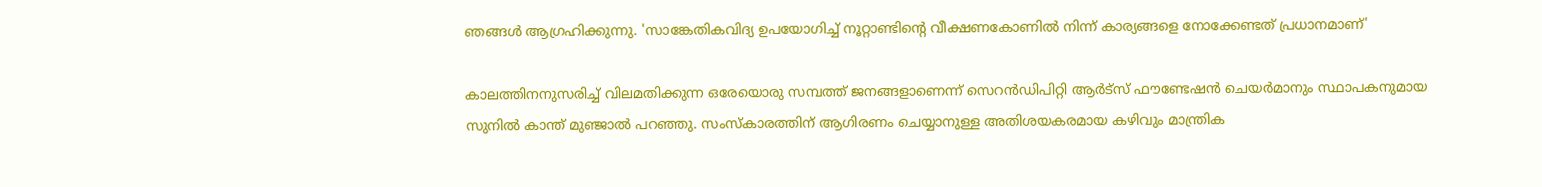ഞങ്ങള്‍ ആഗ്രഹിക്കുന്നു. 'സാങ്കേതികവിദ്യ ഉപയോഗിച്ച് നൂറ്റാണ്ടിന്റെ വീക്ഷണകോണില്‍ നിന്ന് കാര്യങ്ങളെ നോക്കേണ്ടത് പ്രധാനമാണ്'

കാലത്തിനനുസരിച്ച് വിലമതിക്കുന്ന ഒരേയൊരു സമ്പത്ത് ജനങ്ങളാണെന്ന് സെറന്‍ഡിപിറ്റി ആര്‍ട്‌സ് ഫൗണ്ടേഷന്‍ ചെയര്‍മാനും സ്ഥാപകനുമായ സുനില്‍ കാന്ത് മുഞ്ജാല്‍ പറഞ്ഞു. സംസ്‌കാരത്തിന് ആഗിരണം ചെയ്യാനുള്ള അതിശയകരമായ കഴിവും മാന്ത്രിക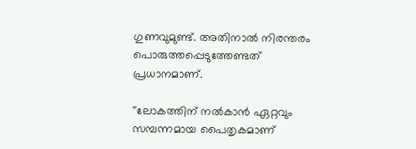ഗുണവുമുണ്ട്. അതിനാല്‍ നിരന്തരം പൊരുത്തപ്പെടുത്തേണ്ടത് പ്രധാനമാണ്.

''ലോകത്തിന് നല്‍കാന്‍ ഏറ്റവും സമ്പന്നമായ പൈതൃകമാണ്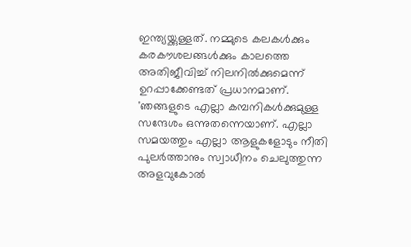ഇന്ത്യയ്ക്കുള്ളത്. നമ്മുടെ കലകള്‍ക്കും കരകൗശലങ്ങള്‍ക്കും കാലത്തെ അതിജീവിച്ച് നിലനില്‍ക്കുമെന്ന് ഉറപ്പാക്കേണ്ടത് പ്രധാനമാണ്. 'ഞങ്ങളുടെ എല്ലാ കമ്പനികള്‍ക്കുമുള്ള സന്ദേശം ഒന്നുതന്നെയാണ്. എല്ലാ സമയത്തും എല്ലാ ആളുകളോടും നീതി പുലര്‍ത്താനും സ്വാധീനം ചെലുത്തുന്ന അളവുകോല്‍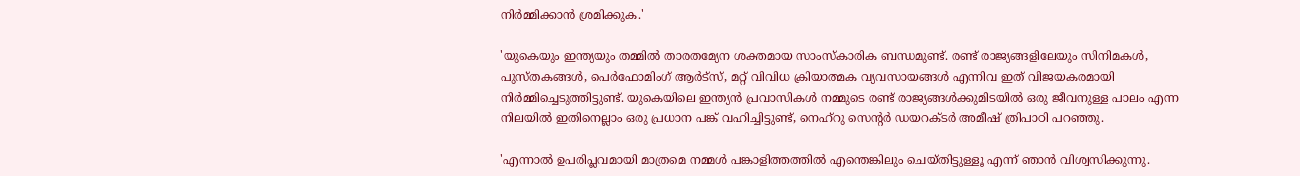നിര്‍മ്മിക്കാന്‍ ശ്രമിക്കുക.'

'യുകെയും ഇന്ത്യയും തമ്മില്‍ താരതമ്യേന ശക്തമായ സാംസ്‌കാരിക ബന്ധമുണ്ട്. രണ്ട് രാജ്യങ്ങളിലേയും സിനിമകള്‍, പുസ്തകങ്ങള്‍, പെര്‍ഫോമിംഗ് ആര്‍ട്സ്, മറ്റ് വിവിധ ക്രിയാത്മക വ്യവസായങ്ങള്‍ എന്നിവ ഇത് വിജയകരമായി നിര്‍മ്മിച്ചെടുത്തിട്ടുണ്ട്. യുകെയിലെ ഇന്ത്യന്‍ പ്രവാസികള്‍ നമ്മുടെ രണ്ട് രാജ്യങ്ങള്‍ക്കുമിടയില്‍ ഒരു ജീവനുള്ള പാലം എന്ന നിലയില്‍ ഇതിനെല്ലാം ഒരു പ്രധാന പങ്ക് വഹിച്ചിട്ടുണ്ട്, നെഹ്റു സെന്റര്‍ ഡയറക്ടര്‍ അമീഷ് ത്രിപാഠി പറഞ്ഞു.

'എന്നാല്‍ ഉപരിപ്ലവമായി മാത്രമെ നമ്മള്‍ പങ്കാളിത്തത്തില്‍ എന്തെങ്കിലും ചെയ്തിട്ടുള്ളൂ എന്ന് ഞാന്‍ വിശ്വസിക്കുന്നു.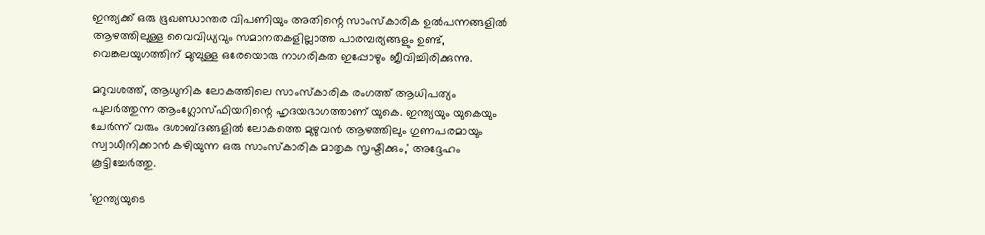ഇന്ത്യക്ക് ഒരു ഭൂഖണ്ഡാന്തര വിപണിയും അതിന്റെ സാംസ്‌കാരിക ഉല്‍പന്നങ്ങളില്‍ ആഴത്തിലുള്ള വൈവിധ്യവും സമാനതകളില്ലാത്ത പാരമ്പര്യങ്ങളും ഉണ്ട്, വെങ്കലയുഗത്തിന് മുമ്പുള്ള ഒരേയൊരു നാഗരികത ഇപ്പോഴും ജീവിച്ചിരിക്കുന്നു.

മറുവശത്ത്, ആധുനിക ലോകത്തിലെ സാംസ്‌കാരിക രംഗത്ത് ആധിപത്യം പുലര്‍ത്തുന്ന ആംഗ്ലോസ്ഫിയറിന്റെ ഹൃദയഭാഗത്താണ് യുകെ. ഇന്ത്യയും യുകെയും ചേര്‍ന്ന് വരും ദശാബ്ദങ്ങളില്‍ ലോകത്തെ മുഴുവന്‍ ആഴത്തിലും ഗുണപരമായും സ്വാധീനിക്കാന്‍ കഴിയുന്ന ഒരു സാംസ്‌കാരിക മാതൃക സൃഷ്ടിക്കും,' അദ്ദേഹം കൂട്ടിച്ചേര്‍ത്തു.

'ഇന്ത്യയുടെ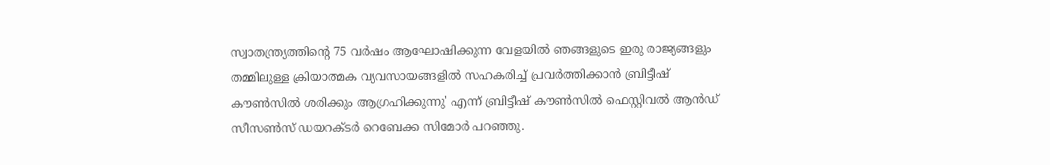സ്വാതന്ത്ര്യത്തിന്റെ 75 വര്‍ഷം ആഘോഷിക്കുന്ന വേളയില്‍ ഞങ്ങളുടെ ഇരു രാജ്യങ്ങളും തമ്മിലുള്ള ക്രിയാത്മക വ്യവസായങ്ങളില്‍ സഹകരിച്ച് പ്രവര്‍ത്തിക്കാന്‍ ബ്രിട്ടീഷ് കൗണ്‍സില്‍ ശരിക്കും ആഗ്രഹിക്കുന്നു' എന്ന് ബ്രിട്ടീഷ് കൗണ്‍സില്‍ ഫെസ്റ്റിവല്‍ ആന്‍ഡ് സീസണ്‍സ് ഡയറക്ടര്‍ റെബേക്ക സിമോര്‍ പറഞ്ഞു.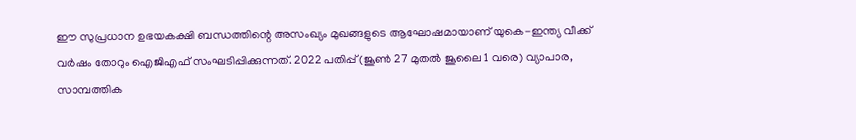ഈ സുപ്രധാന ഉഭയകക്ഷി ബന്ധത്തിന്റെ അസംഖ്യം മുഖങ്ങളുടെ ആഘോഷമായാണ് യുകെ-ഇന്ത്യ വീക്ക് വര്‍ഷം തോറും ഐജിഎഫ് സംഘടിപ്പിക്കുന്നത്. 2022 പതിപ്പ് (ജൂണ്‍ 27 മുതല്‍ ജൂലൈ 1 വരെ) വ്യാപാര, സാമ്പത്തിക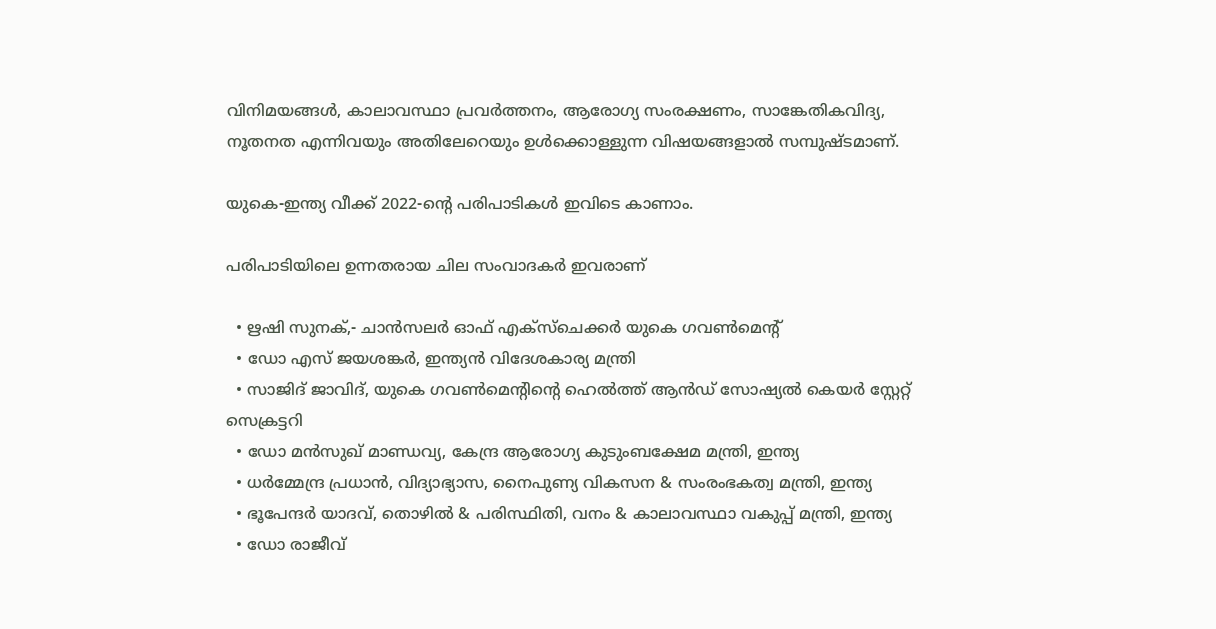വിനിമയങ്ങള്‍, കാലാവസ്ഥാ പ്രവര്‍ത്തനം, ആരോഗ്യ സംരക്ഷണം, സാങ്കേതികവിദ്യ, നൂതനത എന്നിവയും അതിലേറെയും ഉള്‍ക്കൊള്ളുന്ന വിഷയങ്ങളാല്‍ സമ്പുഷ്ടമാണ്.

യുകെ-ഇന്ത്യ വീക്ക് 2022-ന്റെ പരിപാടികള്‍ ഇവിടെ കാണാം.

പരിപാടിയിലെ ഉന്നതരായ ചില സംവാദകര്‍ ഇവരാണ്

  • ഋഷി സുനക്,- ചാന്‍സലര്‍ ഓഫ് എക്‌സ്‌ചെക്കര്‍ യുകെ ഗവണ്‍മെന്റ്
  • ഡോ എസ് ജയശങ്കര്‍, ഇന്ത്യന്‍ വിദേശകാര്യ മന്ത്രി
  • സാജിദ് ജാവിദ്, യുകെ ഗവണ്‍മെന്റിന്റെ ഹെല്‍ത്ത് ആന്‍ഡ് സോഷ്യല്‍ കെയര്‍ സ്റ്റേറ്റ് സെക്രട്ടറി
  • ഡോ മന്‍സുഖ് മാണ്ഡവ്യ, കേന്ദ്ര ആരോഗ്യ കുടുംബക്ഷേമ മന്ത്രി, ഇന്ത്യ
  • ധര്‍മ്മേന്ദ്ര പ്രധാന്‍, വിദ്യാഭ്യാസ, നൈപുണ്യ വികസന & സംരംഭകത്വ മന്ത്രി, ഇന്ത്യ
  • ഭൂപേന്ദര്‍ യാദവ്, തൊഴില്‍ & പരിസ്ഥിതി, വനം & കാലാവസ്ഥാ വകുപ്പ് മന്ത്രി, ഇന്ത്യ
  • ഡോ രാജീവ്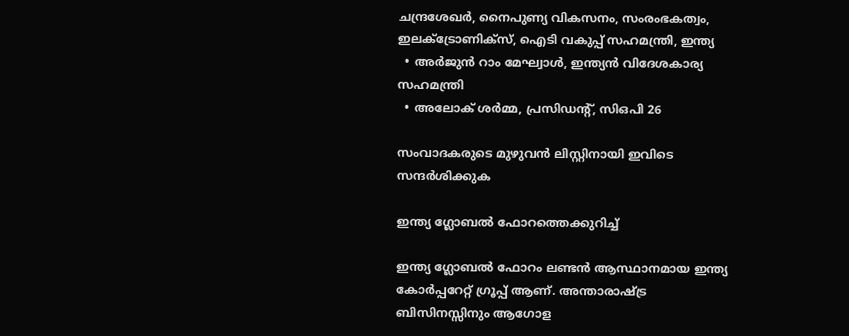ചന്ദ്രശേഖര്‍, നൈപുണ്യ വികസനം, സംരംഭകത്വം, ഇലക്ട്രോണിക്സ്, ഐടി വകുപ്പ് സഹമന്ത്രി, ഇന്ത്യ
  • അര്‍ജുന്‍ റാം മേഘ്വാള്‍, ഇന്ത്യന്‍ വിദേശകാര്യ സഹമന്ത്രി
  • അലോക് ശര്‍മ്മ, പ്രസിഡന്റ്, സിഒപി 26

സംവാദകരുടെ മുഴുവന്‍ ലിസ്റ്റിനായി ഇവിടെ സന്ദര്‍ശിക്കുക

ഇന്ത്യ ഗ്ലോബല്‍ ഫോറത്തെക്കുറിച്ച്

ഇന്ത്യ ഗ്ലോബല്‍ ഫോറം ലണ്ടന്‍ ആസ്ഥാനമായ ഇന്ത്യ കോര്‍പ്പറേറ്റ് ഗ്രൂപ്പ് ആണ്. അന്താരാഷ്ട്ര ബിസിനസ്സിനും ആഗോള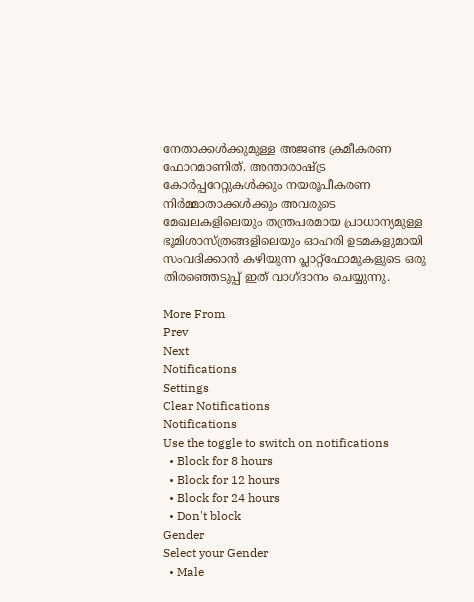നേതാക്കള്‍ക്കുമുള്ള അജണ്ട ക്രമീകരണ ഫോറമാണിത്. അന്താരാഷ്ട്ര കോര്‍പ്പറേറ്റുകള്‍ക്കും നയരൂപീകരണ നിര്‍മ്മാതാക്കള്‍ക്കും അവരുടെ മേഖലകളിലെയും തന്ത്രപരമായ പ്രാധാന്യമുള്ള ഭൂമിശാസ്ത്രങ്ങളിലെയും ഓഹരി ഉടമകളുമായി സംവദിക്കാന്‍ കഴിയുന്ന പ്ലാറ്റ്ഫോമുകളുടെ ഒരു തിരഞ്ഞെടുപ്പ് ഇത് വാഗ്ദാനം ചെയ്യുന്നു.

More From
Prev
Next
Notifications
Settings
Clear Notifications
Notifications
Use the toggle to switch on notifications
  • Block for 8 hours
  • Block for 12 hours
  • Block for 24 hours
  • Don't block
Gender
Select your Gender
  • Male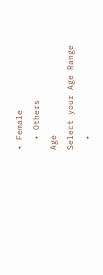• Female
  • Others
Age
Select your Age Range
  •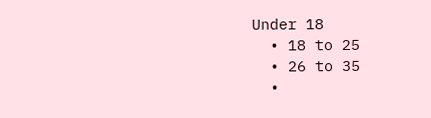Under 18
  • 18 to 25
  • 26 to 35
  •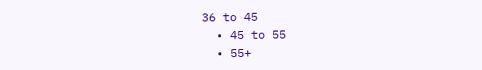36 to 45
  • 45 to 55
  • 55+